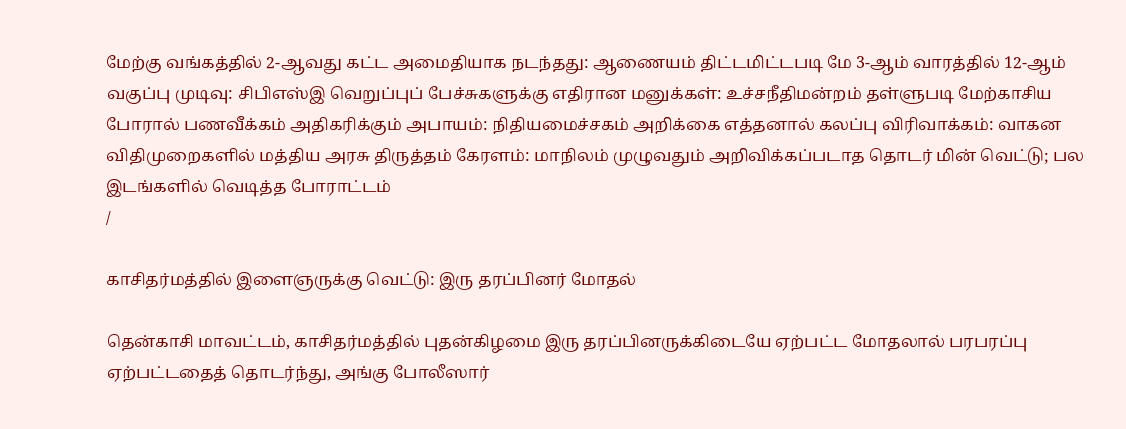மேற்கு வங்கத்தில் 2-ஆவது கட்ட அமைதியாக நடந்தது: ஆணையம் திட்டமிட்டபடி மே 3-ஆம் வாரத்தில் 12-ஆம் வகுப்பு முடிவு: சிபிஎஸ்இ வெறுப்புப் பேச்சுகளுக்கு எதிரான மனுக்கள்: உச்சநீதிமன்றம் தள்ளுபடி மேற்காசிய போரால் பணவீக்கம் அதிகரிக்கும் அபாயம்: நிதியமைச்சகம் அறிக்கை எத்தனால் கலப்பு விரிவாக்கம்: வாகன விதிமுறைகளில் மத்திய அரசு திருத்தம் கேரளம்: மாநிலம் முழுவதும் அறிவிக்கப்படாத தொடர் மின் வெட்டு; பல இடங்களில் வெடித்த போராட்டம்
/

காசிதர்மத்தில் இளைஞருக்கு வெட்டு: இரு தரப்பினர் மோதல்

தென்காசி மாவட்டம், காசிதர்மத்தில் புதன்கிழமை இரு தரப்பினருக்கிடையே ஏற்பட்ட மோதலால் பரபரப்பு ஏற்பட்டதைத் தொடர்ந்து, அங்கு போலீஸார்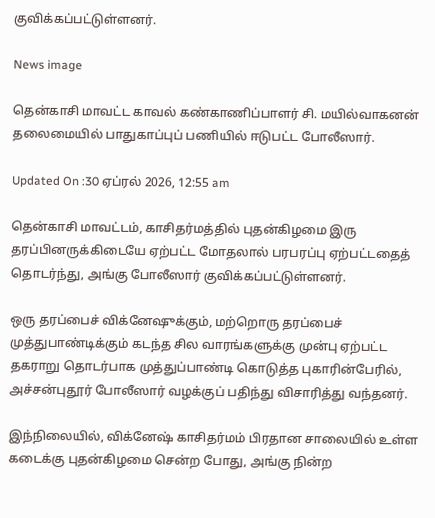குவிக்கப்பட்டுள்ளனர்.

News image

தென்காசி மாவட்ட காவல் கண்காணிப்பாளர் சி. மயில்வாகனன் தலைமையில் பாதுகாப்புப் பணியில் ஈடுபட்ட போலீஸார்.

Updated On :30 ஏப்ரல் 2026, 12:55 am

தென்காசி மாவட்டம், காசிதர்மத்தில் புதன்கிழமை இரு தரப்பினருக்கிடையே ஏற்பட்ட மோதலால் பரபரப்பு ஏற்பட்டதைத் தொடர்ந்து, அங்கு போலீஸார் குவிக்கப்பட்டுள்ளனர்.

ஒரு தரப்பைச் விக்னேஷுக்கும், மற்றொரு தரப்பைச் முத்துபாண்டிக்கும் கடந்த சில வாரங்களுக்கு முன்பு ஏற்பட்ட தகராறு தொடர்பாக முத்துப்பாண்டி கொடுத்த புகாரின்பேரில், அச்சன்புதூர் போலீஸார் வழக்குப் பதிந்து விசாரித்து வந்தனர்.

இந்நிலையில், விக்னேஷ் காசிதர்மம் பிரதான சாலையில் உள்ள கடைக்கு புதன்கிழமை சென்ற போது, அங்கு நின்ற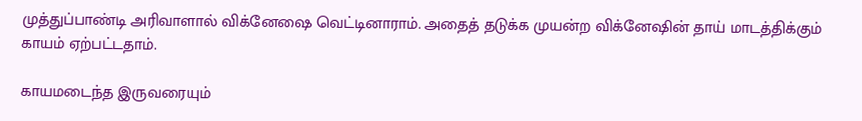முத்துப்பாண்டி அரிவாளால் விக்னேஷை வெட்டினாராம். அதைத் தடுக்க முயன்ற விக்னேஷின் தாய் மாடத்திக்கும் காயம் ஏற்பட்டதாம்.

காயமடைந்த இருவரையும்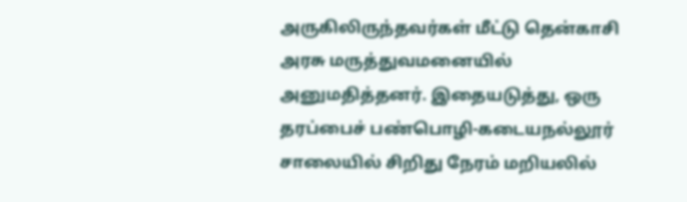அருகிலிருந்தவர்கள் மீட்டு தென்காசி அரசு மருத்துவமனையில் அனுமதித்தனர். இதையடுத்து, ஒரு தரப்பைச் பண்பொழி-கடையநல்லூர் சாலையில் சிறிது நேரம் மறியலில்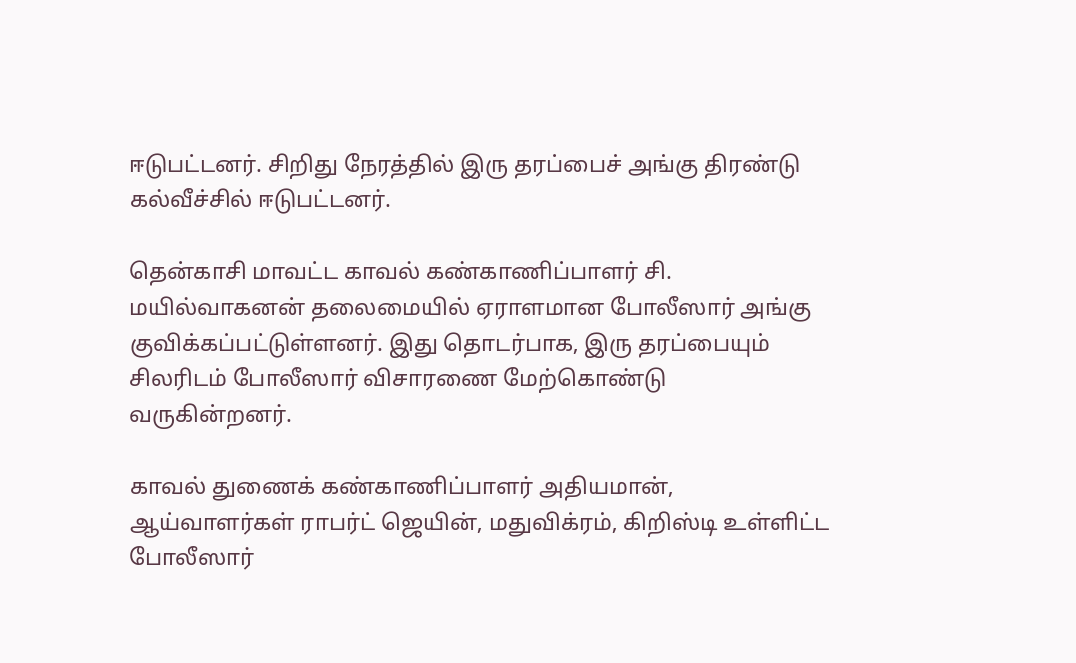ஈடுபட்டனர். சிறிது நேரத்தில் இரு தரப்பைச் அங்கு திரண்டு கல்வீச்சில் ஈடுபட்டனர்.

தென்காசி மாவட்ட காவல் கண்காணிப்பாளர் சி. மயில்வாகனன் தலைமையில் ஏராளமான போலீஸார் அங்கு குவிக்கப்பட்டுள்ளனர். இது தொடர்பாக, இரு தரப்பையும் சிலரிடம் போலீஸார் விசாரணை மேற்கொண்டு வருகின்றனர்.

காவல் துணைக் கண்காணிப்பாளர் அதியமான், ஆய்வாளர்கள் ராபர்ட் ஜெயின், மதுவிக்ரம், கிறிஸ்டி உள்ளிட்ட போலீஸார்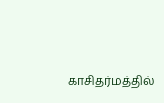காசிதர்மத்தில்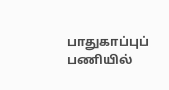பாதுகாப்புப் பணியில்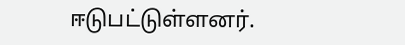ஈடுபட்டுள்ளனர்.